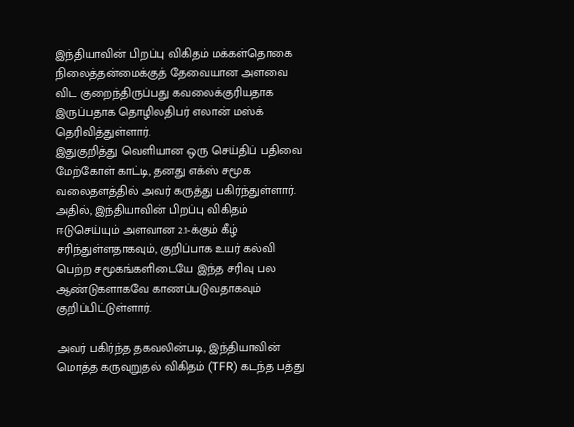இந்தியாவின் பிறப்பு விகிதம் மக்கள்தொகை நிலைத்தன்மைக்குத் தேவையான அளவை விட குறைந்திருப்பது கவலைக்குரியதாக இருப்பதாக தொழிலதிபர் எலான் மஸ்க் தெரிவித்துள்ளார்.
இதுகுறித்து வெளியான ஒரு செய்திப் பதிவை மேற்கோள் காட்டி, தனது எக்ஸ் சமூக வலைதளத்தில் அவர் கருத்து பகிர்ந்துள்ளார். அதில், இந்தியாவின் பிறப்பு விகிதம் ஈடுசெய்யும் அளவான 2.1-க்கும் கீழ் சரிந்துள்ளதாகவும், குறிப்பாக உயர் கல்வி பெற்ற சமூகங்களிடையே இந்த சரிவு பல ஆண்டுகளாகவே காணப்படுவதாகவும் குறிப்பிட்டுள்ளார்.

அவர் பகிர்ந்த தகவலின்படி, இந்தியாவின் மொத்த கருவுறுதல் விகிதம் (TFR) கடந்த பத்து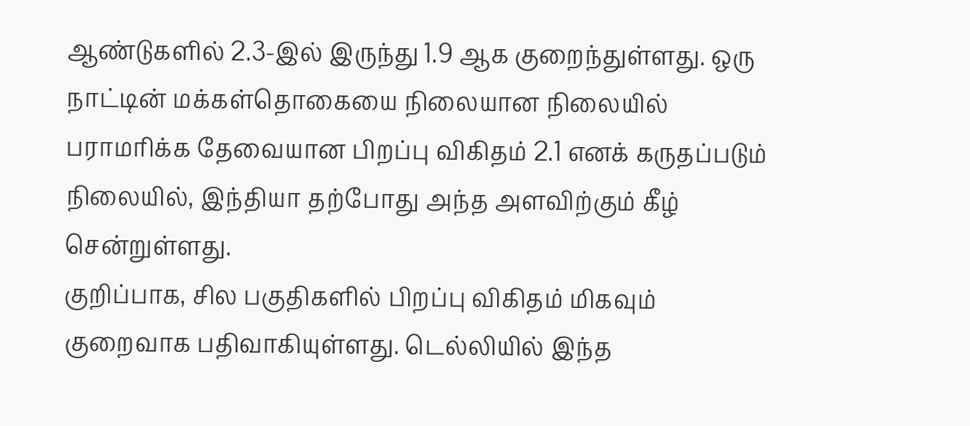ஆண்டுகளில் 2.3-இல் இருந்து 1.9 ஆக குறைந்துள்ளது. ஒரு நாட்டின் மக்கள்தொகையை நிலையான நிலையில் பராமரிக்க தேவையான பிறப்பு விகிதம் 2.1 எனக் கருதப்படும் நிலையில், இந்தியா தற்போது அந்த அளவிற்கும் கீழ் சென்றுள்ளது.
குறிப்பாக, சில பகுதிகளில் பிறப்பு விகிதம் மிகவும் குறைவாக பதிவாகியுள்ளது. டெல்லியில் இந்த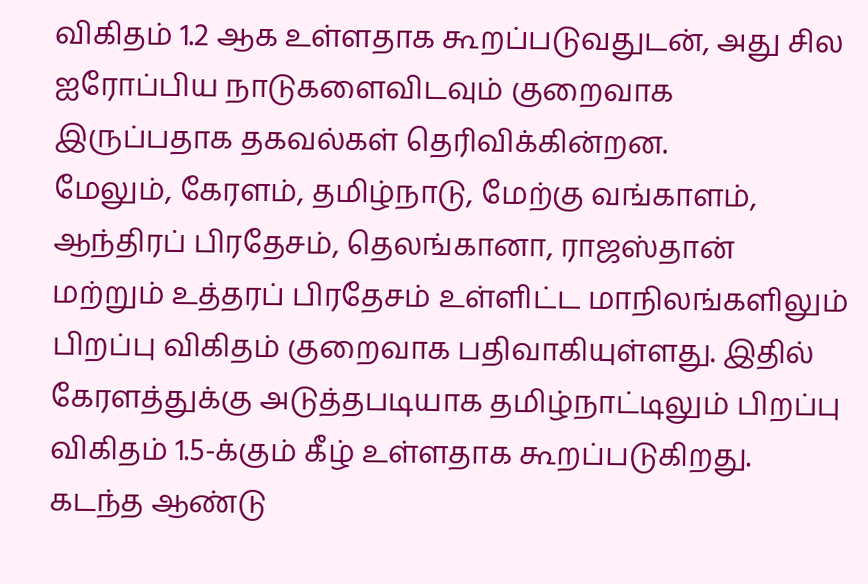விகிதம் 1.2 ஆக உள்ளதாக கூறப்படுவதுடன், அது சில ஐரோப்பிய நாடுகளைவிடவும் குறைவாக இருப்பதாக தகவல்கள் தெரிவிக்கின்றன.
மேலும், கேரளம், தமிழ்நாடு, மேற்கு வங்காளம், ஆந்திரப் பிரதேசம், தெலங்கானா, ராஜஸ்தான் மற்றும் உத்தரப் பிரதேசம் உள்ளிட்ட மாநிலங்களிலும் பிறப்பு விகிதம் குறைவாக பதிவாகியுள்ளது. இதில் கேரளத்துக்கு அடுத்தபடியாக தமிழ்நாட்டிலும் பிறப்பு விகிதம் 1.5-க்கும் கீழ் உள்ளதாக கூறப்படுகிறது.
கடந்த ஆண்டு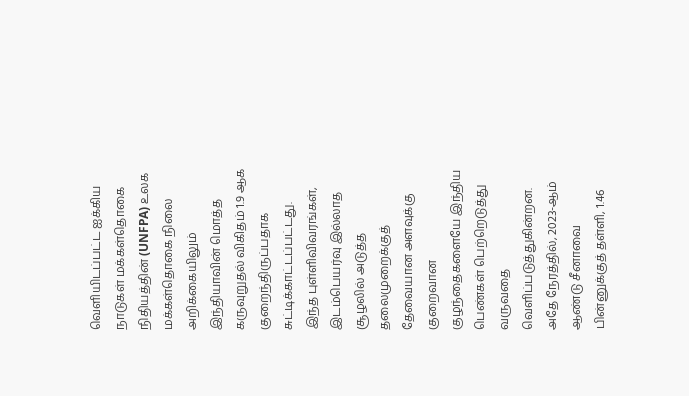வெளியிடப்பட்ட ஐக்கிய நாடுகள் மக்கள்தொகை நிதியத்தின் (UNFPA) உலக மக்கள்தொகை நிலை அறிக்கையிலும் இந்தியாவின் மொத்த கருவுறுதல் விகிதம் 1.9 ஆக குறைந்திருப்பதாக சுட்டிக்காட்டப்பட்டது.
இந்த புள்ளிவிவரங்கள், இடம்பெயர்வு இல்லாத சூழலில் அடுத்த தலைமுறைக்குத் தேவையான அளவுக்கு குறைவான குழந்தைகளையே இந்திய பெண்கள் பெற்றெடுத்து வருவதை வெளிப்படுத்துகின்றன.
அதே நேரத்தில், 2023-ஆம் ஆண்டு சீனாவை பின்னுக்குத் தள்ளி, 1.46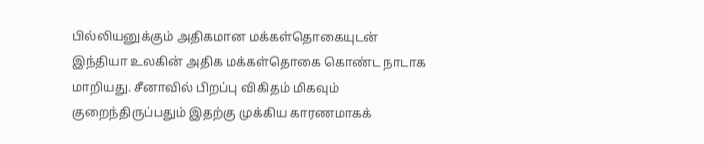பில்லியனுக்கும் அதிகமான மக்கள்தொகையுடன் இந்தியா உலகின் அதிக மக்கள்தொகை கொண்ட நாடாக மாறியது. சீனாவில் பிறப்பு விகிதம் மிகவும் குறைந்திருப்பதும் இதற்கு முக்கிய காரணமாகக்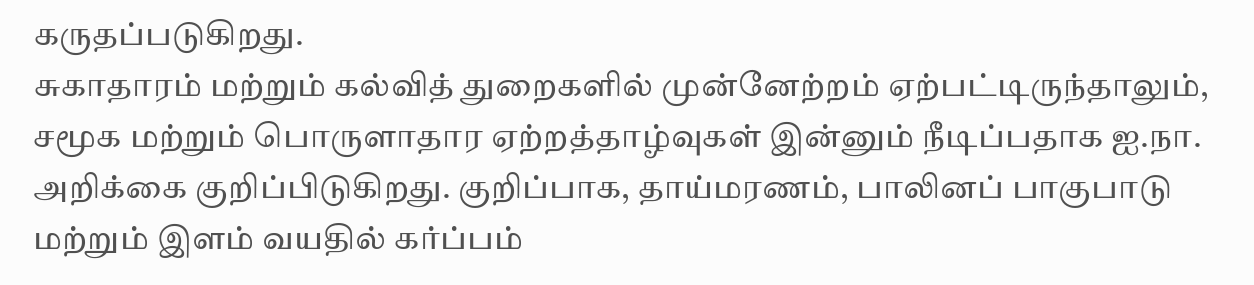கருதப்படுகிறது.
சுகாதாரம் மற்றும் கல்வித் துறைகளில் முன்னேற்றம் ஏற்பட்டிருந்தாலும், சமூக மற்றும் பொருளாதார ஏற்றத்தாழ்வுகள் இன்னும் நீடிப்பதாக ஐ.நா. அறிக்கை குறிப்பிடுகிறது. குறிப்பாக, தாய்மரணம், பாலினப் பாகுபாடு மற்றும் இளம் வயதில் கர்ப்பம்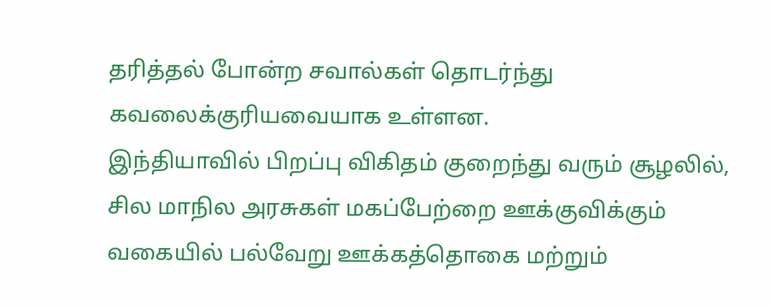தரித்தல் போன்ற சவால்கள் தொடர்ந்து கவலைக்குரியவையாக உள்ளன.
இந்தியாவில் பிறப்பு விகிதம் குறைந்து வரும் சூழலில், சில மாநில அரசுகள் மகப்பேற்றை ஊக்குவிக்கும் வகையில் பல்வேறு ஊக்கத்தொகை மற்றும்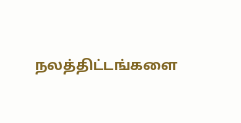நலத்திட்டங்களை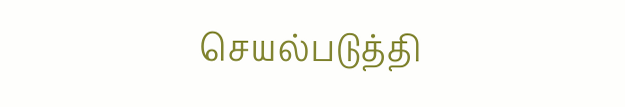செயல்படுத்தி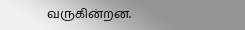வருகின்றன.